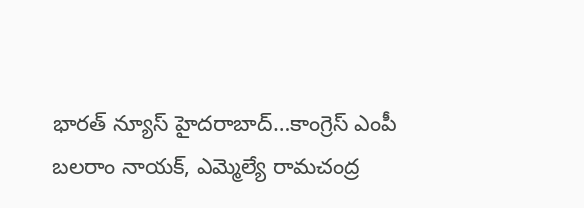భారత్ న్యూస్ హైదరాబాద్…కాంగ్రెస్ ఎంపీ బలరాం నాయక్, ఎమ్మెల్యే రామచంద్ర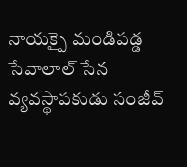నాయక్పై మండిపడ్డ సేవాలాల్ సేన వ్యవస్థాపకుడు సంజీవ్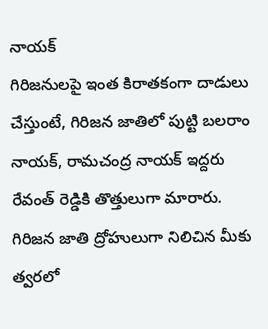నాయక్
గిరిజనులపై ఇంత కిరాతకంగా దాడులు చేస్తుంటే, గిరిజన జాతిలో పుట్టి బలరాం నాయక్, రామచంద్ర నాయక్ ఇద్దరు రేవంత్ రెడ్డికి తొత్తులుగా మారారు.
గిరిజన జాతి ద్రోహులుగా నిలిచిన మీకు త్వరలో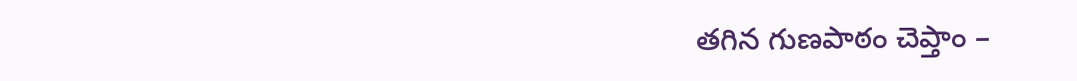తగిన గుణపాఠం చెప్తాం –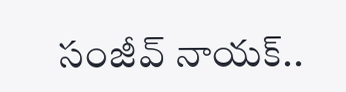సంజీవ్ నాయక్..